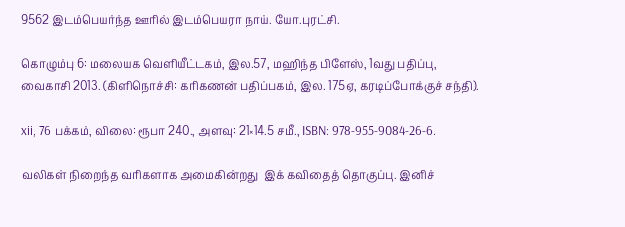9562 இடம்பெயர்ந்த ஊரில் இடம்பெயரா நாய். யோ.புரட்சி.

கொழும்பு 6: மலையக வெளியீட்டகம், இல.57, மஹிந்த பிளேஸ், 1வது பதிப்பு, வைகாசி 2013. (கிளிநொச்சி: கரிகணன் பதிப்பகம், இல. 175ஏ, கரடிப்போக்குச் சந்தி).

xii, 76 பக்கம், விலை: ரூபா 240., அளவு: 21×14.5 சமீ., ISBN: 978-955-9084-26-6.

வலிகள் நிறைந்த வரிகளாக அமைகின்றது  இக் கவிதைத் தொகுப்பு. இனிச்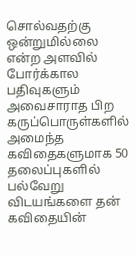சொல்வதற்கு ஒன்றுமில்லை என்ற அளவில் போர்க்கால பதிவுகளும் அவைசாராத பிற கருப்பொருள்களில் அமைந்த கவிதைகளுமாக 50 தலைப்புகளில் பல்வேறு விடயங்களை தன் கவிதையின்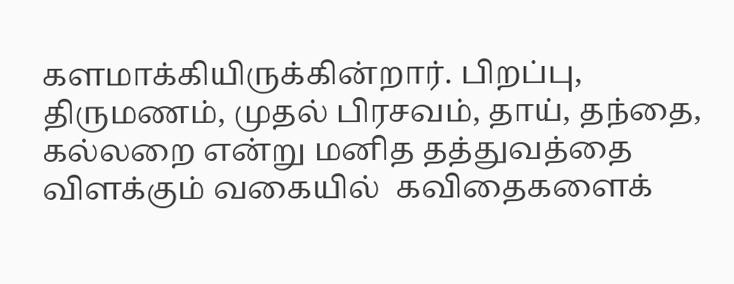களமாக்கியிருக்கின்றார். பிறப்பு, திருமணம், முதல் பிரசவம், தாய், தந்தை, கல்லறை என்று மனித தத்துவத்தை விளக்கும் வகையில்  கவிதைகளைக்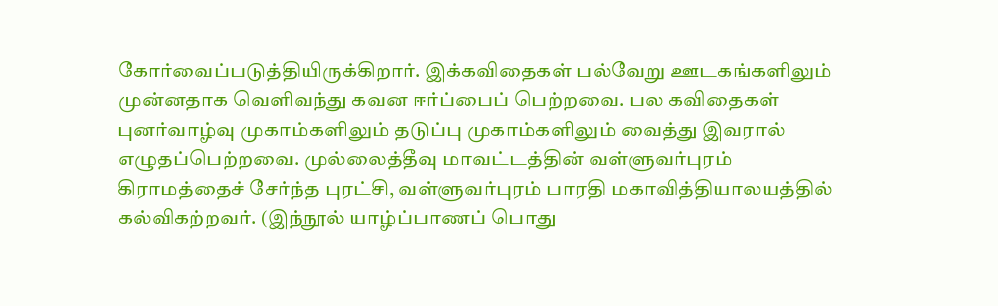கோர்வைப்படுத்தியிருக்கிறார். இக்கவிதைகள் பல்வேறு ஊடகங்களிலும் முன்னதாக வெளிவந்து கவன ஈர்ப்பைப் பெற்றவை. பல கவிதைகள் புனர்வாழ்வு முகாம்களிலும் தடுப்பு முகாம்களிலும் வைத்து இவரால் எழுதப்பெற்றவை. முல்லைத்தீவு மாவட்டத்தின் வள்ளுவர்புரம் கிராமத்தைச் சேர்ந்த புரட்சி, வள்ளுவர்புரம் பாரதி மகாவித்தியாலயத்தில் கல்விகற்றவர். (இந்நூல் யாழ்ப்பாணப் பொது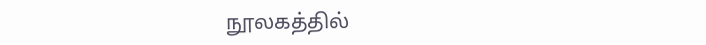நூலகத்தில்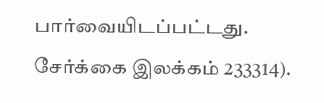பார்வையிடப்பட்டது.  சேர்க்கை இலக்கம் 233314).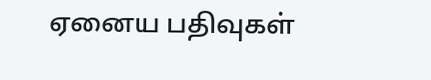ஏனைய பதிவுகள்